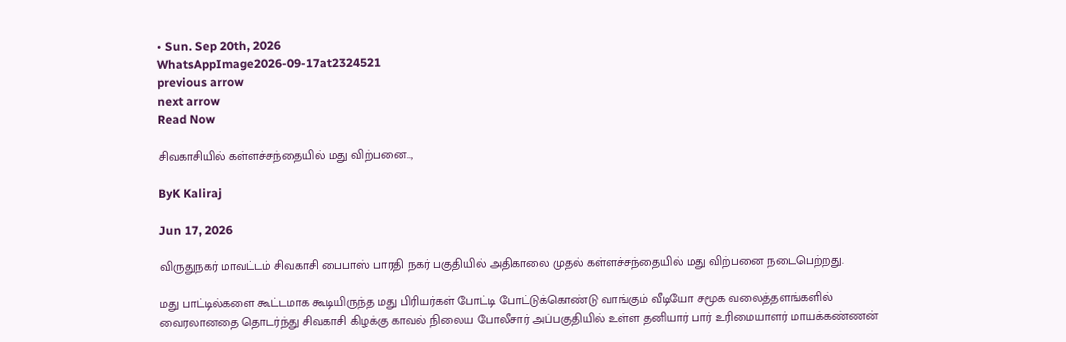• Sun. Sep 20th, 2026
WhatsAppImage2026-09-17at2324521
previous arrow
next arrow
Read Now

சிவகாசியில் கள்ளச்சந்தையில் மது விற்பனை..,

ByK Kaliraj

Jun 17, 2026

விருதுநகர் மாவட்டம் சிவகாசி பைபாஸ் பாரதி நகர் பகுதியில் அதிகாலை முதல் கள்ளச்சந்தையில் மது விற்பனை நடைபெற்றது.

மது பாட்டில்களை கூட்டமாக கூடியிருந்த மது பிரியர்கள் போட்டி போட்டுக்கொண்டு வாங்கும் வீடியோ சமூக வலைத்தளங்களில் வைரலானதை தொடர்ந்து சிவகாசி கிழக்கு காவல் நிலைய போலீசார் அப்பகுதியில் உள்ள தனியார் பார் உரிமையாளர் மாயக்கண்ணன்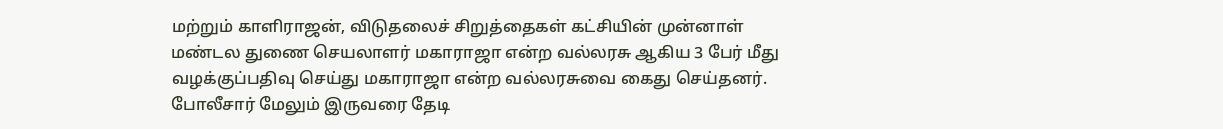மற்றும் காளிராஜன், விடுதலைச் சிறுத்தைகள் கட்சியின் முன்னாள் மண்டல துணை செயலாளர் மகாராஜா என்ற வல்லரசு ஆகிய 3 பேர் மீது வழக்குப்பதிவு செய்து மகாராஜா என்ற வல்லரசுவை கைது செய்தனர். போலீசார் மேலும் இருவரை தேடி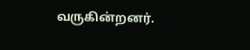வருகின்றனர்.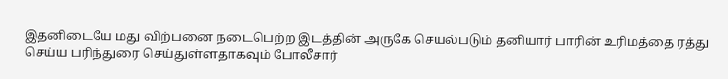இதனிடையே மது விற்பனை நடைபெற்ற இடத்தின் அருகே செயல்படும் தனியார் பாரின் உரிமத்தை ரத்து செய்ய பரிந்துரை செய்துள்ளதாகவும் போலீசார்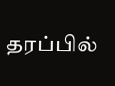தரப்பில்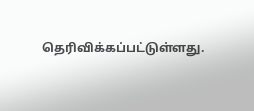தெரிவிக்கப்பட்டுள்ளது.